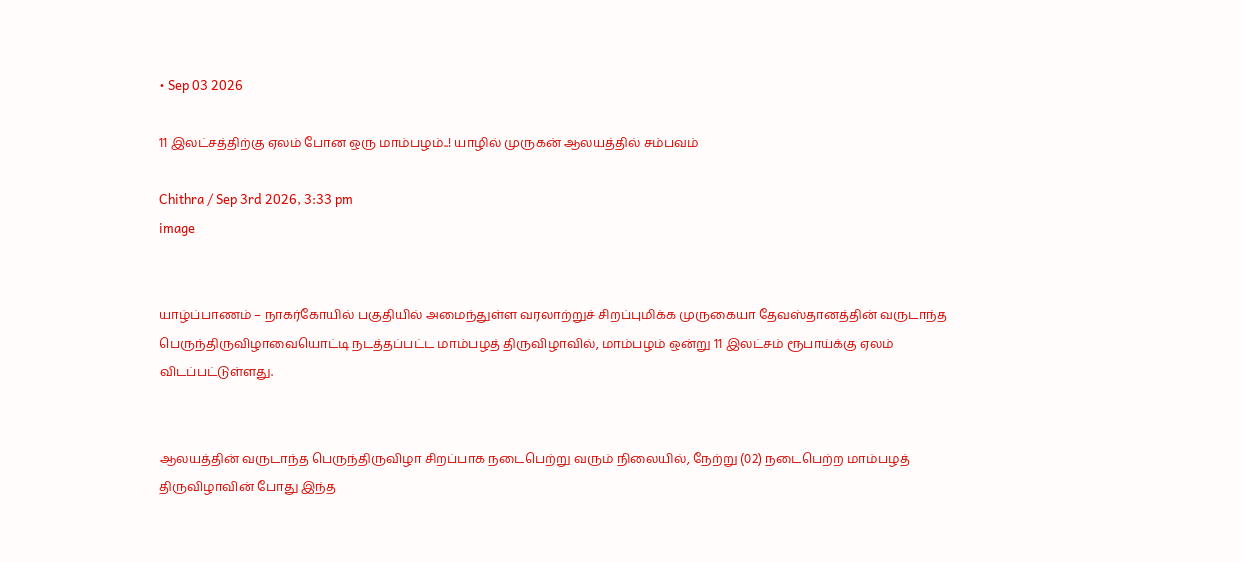• Sep 03 2026

11 இலட்சத்திற்கு ஏலம் போன ஒரு மாம்பழம்..! யாழில் முருகன் ஆலயத்தில் சம்பவம்

Chithra / Sep 3rd 2026, 3:33 pm
image


யாழ்ப்பாணம் – நாகர்கோயில் பகுதியில் அமைந்துள்ள வரலாற்றுச் சிறப்புமிக்க முருகையா தேவஸ்தானத்தின் வருடாந்த பெருந்திருவிழாவையொட்டி நடத்தப்பட்ட மாம்பழத் திருவிழாவில், மாம்பழம் ஒன்று 11 இலட்சம் ரூபாய்க்கு ஏலம் விடப்பட்டுள்ளது.


ஆலயத்தின் வருடாந்த பெருந்திருவிழா சிறப்பாக நடைபெற்று வரும் நிலையில், நேற்று (02) நடைபெற்ற மாம்பழத் திருவிழாவின் போது இந்த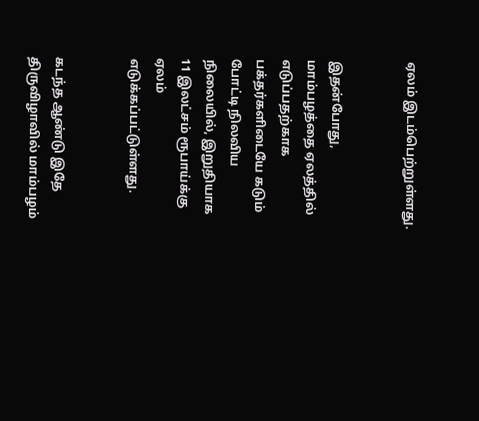ஏலம் இடம்பெற்றுள்ளது.


இதன்போது, மாம்பழத்தை ஏலத்தில் எடுப்பதற்காக பக்தர்களிடையே கடும் போட்டி நிலவிய நிலையில், இறுதியாக  11 இலட்சம் ரூபாய்க்கு ஏலம் எடுக்கப்பட்டுள்ளது.


கடந்த ஆண்டு இதே திருவிழாவில் மாம்பழம்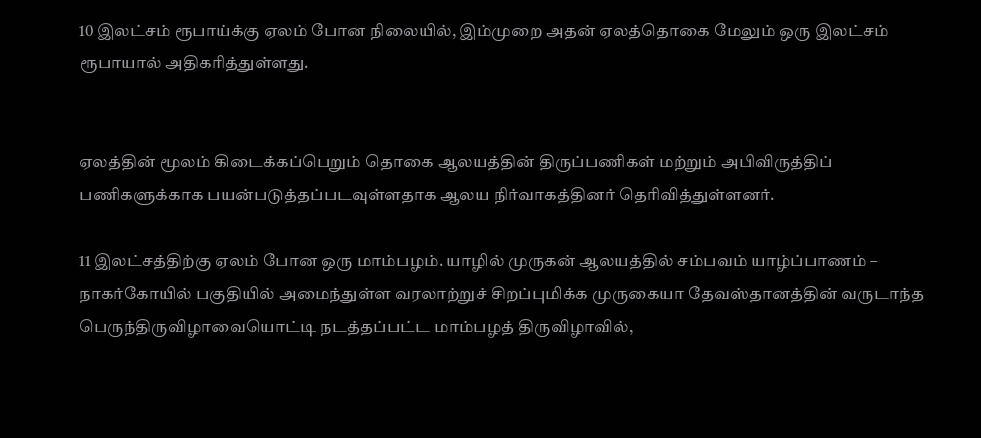10 இலட்சம் ரூபாய்க்கு ஏலம் போன நிலையில், இம்முறை அதன் ஏலத்தொகை மேலும் ஒரு இலட்சம் ரூபாயால் அதிகரித்துள்ளது.


ஏலத்தின் மூலம் கிடைக்கப்பெறும் தொகை ஆலயத்தின் திருப்பணிகள் மற்றும் அபிவிருத்திப் பணிகளுக்காக பயன்படுத்தப்படவுள்ளதாக ஆலய நிர்வாகத்தினர் தெரிவித்துள்ளனர்.

11 இலட்சத்திற்கு ஏலம் போன ஒரு மாம்பழம். யாழில் முருகன் ஆலயத்தில் சம்பவம் யாழ்ப்பாணம் – நாகர்கோயில் பகுதியில் அமைந்துள்ள வரலாற்றுச் சிறப்புமிக்க முருகையா தேவஸ்தானத்தின் வருடாந்த பெருந்திருவிழாவையொட்டி நடத்தப்பட்ட மாம்பழத் திருவிழாவில்,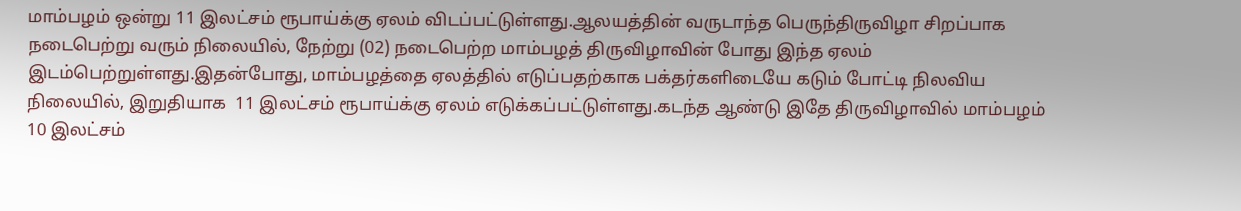மாம்பழம் ஒன்று 11 இலட்சம் ரூபாய்க்கு ஏலம் விடப்பட்டுள்ளது.ஆலயத்தின் வருடாந்த பெருந்திருவிழா சிறப்பாக நடைபெற்று வரும் நிலையில், நேற்று (02) நடைபெற்ற மாம்பழத் திருவிழாவின் போது இந்த ஏலம் இடம்பெற்றுள்ளது.இதன்போது, மாம்பழத்தை ஏலத்தில் எடுப்பதற்காக பக்தர்களிடையே கடும் போட்டி நிலவிய நிலையில், இறுதியாக  11 இலட்சம் ரூபாய்க்கு ஏலம் எடுக்கப்பட்டுள்ளது.கடந்த ஆண்டு இதே திருவிழாவில் மாம்பழம் 10 இலட்சம்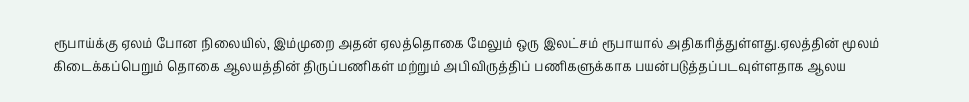ரூபாய்க்கு ஏலம் போன நிலையில், இம்முறை அதன் ஏலத்தொகை மேலும் ஒரு இலட்சம் ரூபாயால் அதிகரித்துள்ளது.ஏலத்தின் மூலம் கிடைக்கப்பெறும் தொகை ஆலயத்தின் திருப்பணிகள் மற்றும் அபிவிருத்திப் பணிகளுக்காக பயன்படுத்தப்படவுள்ளதாக ஆலய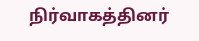நிர்வாகத்தினர்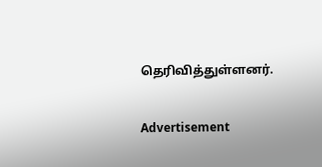தெரிவித்துள்ளனர்.

Advertisement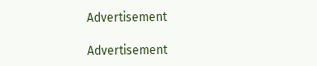Advertisement

Advertisement